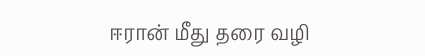ஈரான் மீது தரை வழி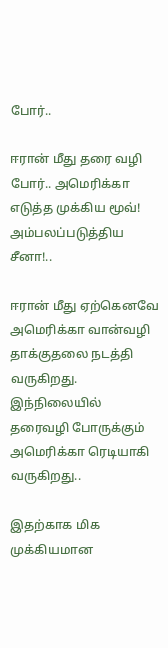போர்..

ஈரான் மீது தரை வழி போர்.. அமெரிக்கா எடுத்த முக்கிய மூவ்! அம்பலப்படுத்திய சீனா!..

ஈரான் மீது ஏற்கெனவே அமெரிக்கா வான்வழி தாக்குதலை நடத்தி வருகிறது. இந்நிலையில் தரைவழி போருக்கும் அமெரிக்கா ரெடியாகி வருகிறது..

இதற்காக மிக முக்கியமான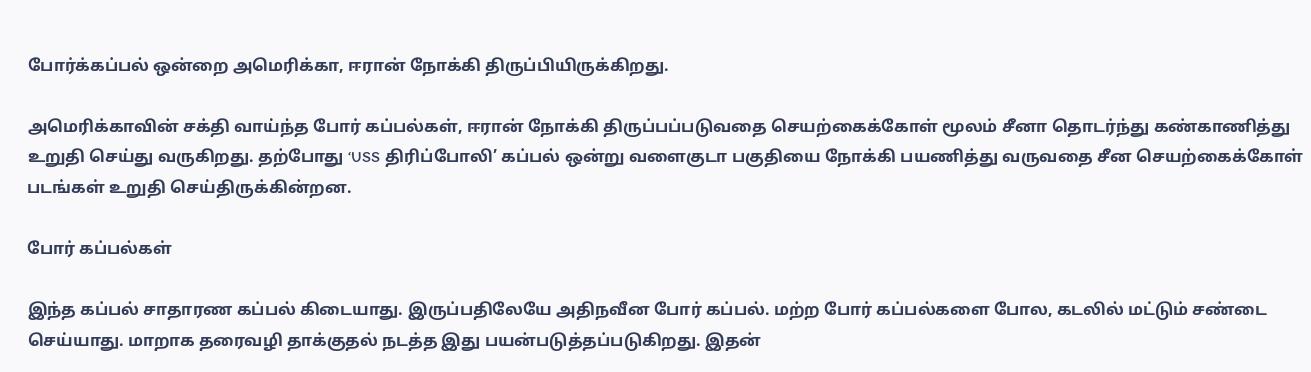போர்க்கப்பல் ஒன்றை அமெரிக்கா, ஈரான் நோக்கி திருப்பியிருக்கிறது.

அமெரிக்காவின் சக்தி வாய்ந்த போர் கப்பல்கள், ஈரான் நோக்கி திருப்பப்படுவதை செயற்கைக்கோள் மூலம் சீனா தொடர்ந்து கண்காணித்து உறுதி செய்து வருகிறது. தற்போது ‘USS திரிப்போலி’ கப்பல் ஒன்று வளைகுடா பகுதியை நோக்கி பயணித்து வருவதை சீன செயற்கைக்கோள் படங்கள் உறுதி செய்திருக்கின்றன.

போர் கப்பல்கள்

இந்த கப்பல் சாதாரண கப்பல் கிடையாது. இருப்பதிலேயே அதிநவீன போர் கப்பல். மற்ற போர் கப்பல்களை போல, கடலில் மட்டும் சண்டை செய்யாது. மாறாக தரைவழி தாக்குதல் நடத்த இது பயன்படுத்தப்படுகிறது. இதன்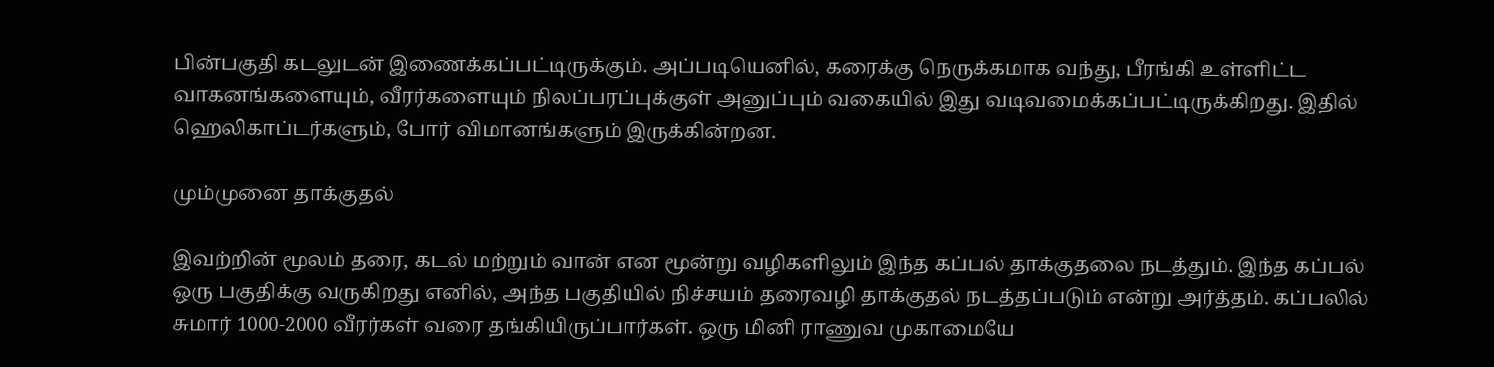பின்பகுதி கடலுடன் இணைக்கப்பட்டிருக்கும். அப்படியெனில், கரைக்கு நெருக்கமாக வந்து, பீரங்கி உள்ளிட்ட வாகனங்களையும், வீரர்களையும் நிலப்பரப்புக்குள் அனுப்பும் வகையில் இது வடிவமைக்கப்பட்டிருக்கிறது. இதில் ஹெலிகாப்டர்களும், போர் விமானங்களும் இருக்கின்றன.

மும்முனை தாக்குதல்

இவற்றின் மூலம் தரை, கடல் மற்றும் வான் என மூன்று வழிகளிலும் இந்த கப்பல் தாக்குதலை நடத்தும். இந்த கப்பல் ஒரு பகுதிக்கு வருகிறது எனில், அந்த பகுதியில் நிச்சயம் தரைவழி தாக்குதல் நடத்தப்படும் என்று அர்த்தம். கப்பலில் சுமார் 1000-2000 வீரர்கள் வரை தங்கியிருப்பார்கள். ஒரு மினி ராணுவ முகாமையே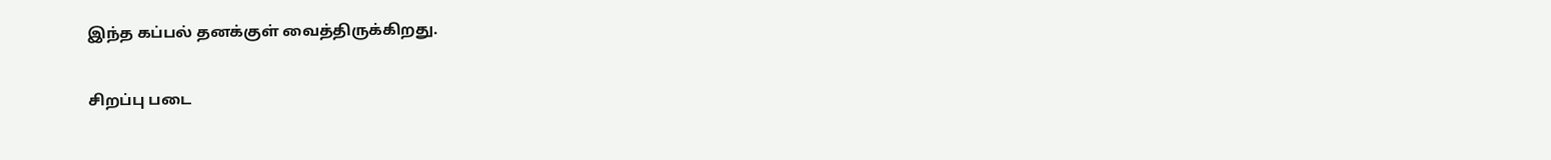இந்த கப்பல் தனக்குள் வைத்திருக்கிறது.

சிறப்பு படை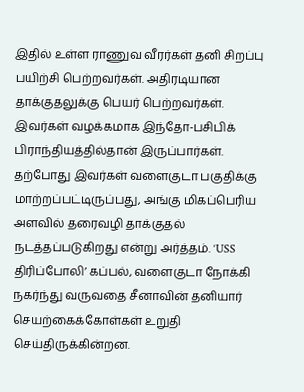இதில் உள்ள ராணுவ வீரர்கள் தனி சிறப்பு பயிற்சி பெற்றவர்கள். அதிரடியான தாக்குதலுக்கு பெயர் பெற்றவர்கள். இவர்கள் வழக்கமாக இந்தோ-பசிபிக் பிராந்தியத்தில்தான் இருப்பார்கள். தற்போது இவர்கள் வளைகுடா பகுதிக்கு மாற்றப்பட்டிருப்பது, அங்கு மிகப்பெரிய அளவில் தரைவழி தாக்குதல் நடத்தப்படுகிறது என்று அர்த்தம். ‘USS திரிப்போலி’ கப்பல், வளைகுடா நோக்கி நகர்ந்து வருவதை சீனாவின் தனியார் செயற்கைக்கோள்கள் உறுதி செய்திருக்கின்றன.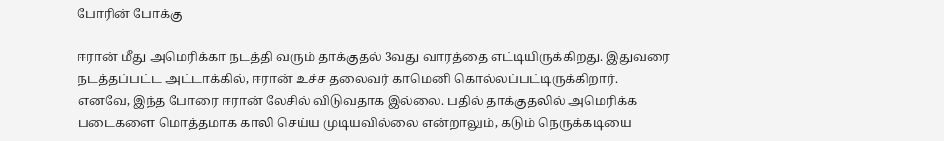போரின் போக்கு

ஈரான் மீது அமெரிக்கா நடத்தி வரும் தாக்குதல் 3வது வாரத்தை எட்டியிருக்கிறது. இதுவரை நடத்தப்பட்ட அட்டாக்கில், ஈரான் உச்ச தலைவர் காமெனி கொல்லப்பட்டிருக்கிறார். எனவே, இந்த போரை ஈரான் லேசில் விடுவதாக இல்லை. பதில் தாக்குதலில் அமெரிக்க படைகளை மொத்தமாக காலி செய்ய முடியவில்லை என்றாலும், கடும் நெருக்கடியை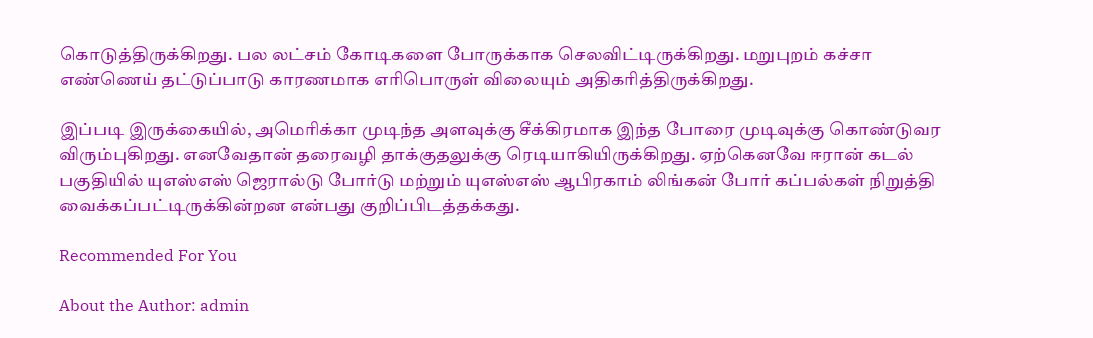கொடுத்திருக்கிறது. பல லட்சம் கோடிகளை போருக்காக செலவிட்டிருக்கிறது. மறுபுறம் கச்சா எண்ணெய் தட்டுப்பாடு காரணமாக எரிபொருள் விலையும் அதிகரித்திருக்கிறது.

இப்படி இருக்கையில், அமெரிக்கா முடிந்த அளவுக்கு சீக்கிரமாக இந்த போரை முடிவுக்கு கொண்டுவர விரும்புகிறது. எனவேதான் தரைவழி தாக்குதலுக்கு ரெடியாகியிருக்கிறது. ஏற்கெனவே ஈரான் கடல் பகுதியில் யுஎஸ்எஸ் ஜெரால்டு போர்டு மற்றும் யுஎஸ்எஸ் ஆபிரகாம் லிங்கன் போர் கப்பல்கள் நிறுத்தி வைக்கப்பட்டிருக்கின்றன என்பது குறிப்பிடத்தக்கது.

Recommended For You

About the Author: admin